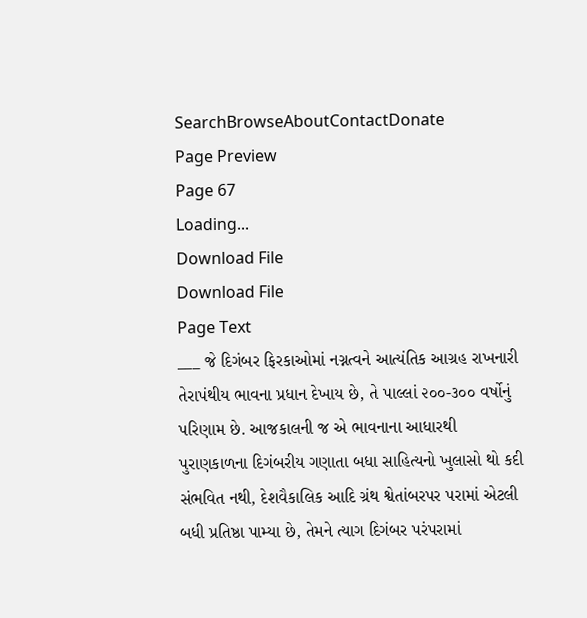SearchBrowseAboutContactDonate
Page Preview
Page 67
Loading...
Download File
Download File
Page Text
___ જે દિગંબર ફિરકાઓમાં નગ્નત્વને આત્યંતિક આગ્રહ રાખનારી તેરાપંથીય ભાવના પ્રધાન દેખાય છે, તે પાલ્લાં ૨૦૦-૩૦૦ વર્ષોનું પરિણામ છે. આજકાલની જ એ ભાવનાના આધારથી પુરાણકાળના દિગંબરીય ગણાતા બધા સાહિત્યનો ખુલાસો થો કદી સંભવિત નથી, દેશવૈકાલિક આદિ ગ્રંથ શ્વેતાંબરપર પરામાં એટલી બધી પ્રતિષ્ઠા પામ્યા છે, તેમને ત્યાગ દિગંબર પરંપરામાં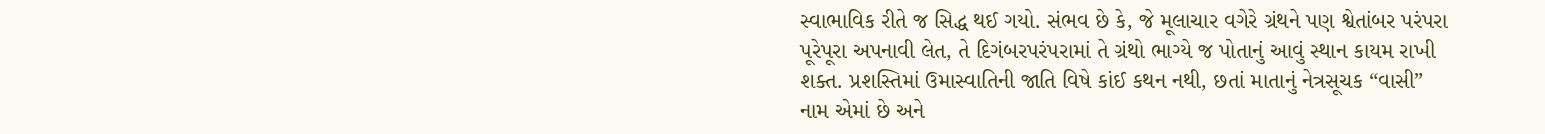સ્વાભાવિક રીતે જ સિદ્ધ થઈ ગયો. સંભવ છે કે, જે મૂલાચાર વગેરે ગ્રંથને પણ શ્વેતાંબર પરંપરા પૂરેપૂરા અપનાવી લેત, તે દિગંબરપરંપરામાં તે ગ્રંથો ભાગ્યે જ પોતાનું આવું સ્થાન કાયમ રાખી શક્ત. પ્રશસ્તિમાં ઉમાસ્વાતિની જાતિ વિષે કાંઈ કથન નથી, છતાં માતાનું નેત્રસૂચક “વાસી” નામ એમાં છે અને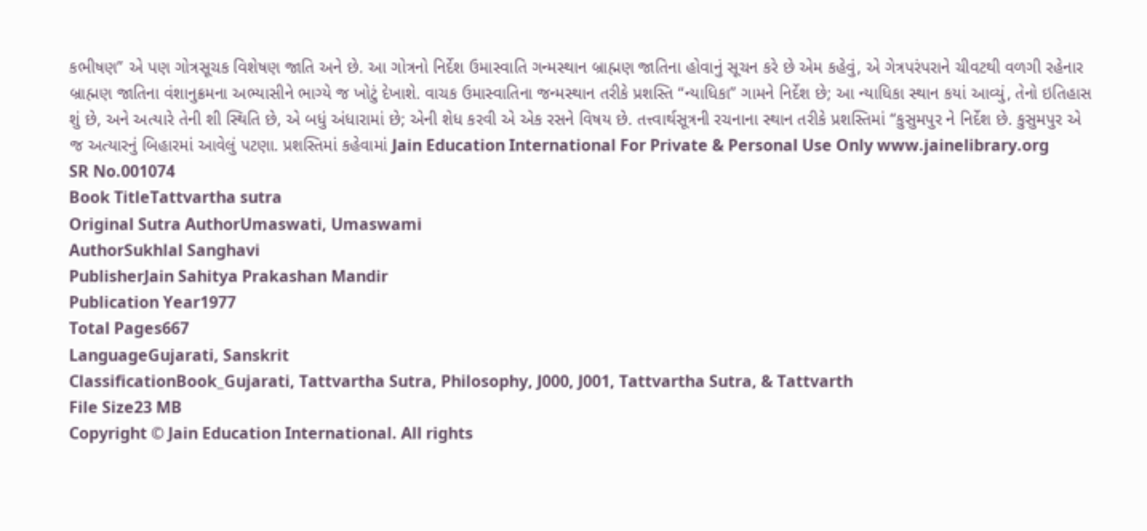કભીષણ” એ પણ ગોત્રસૂચક વિશેષણ જાતિ અને છે. આ ગોત્રનો નિર્દેશ ઉમાસ્વાતિ ગન્મસ્થાન બ્રાહ્મણ જાતિના હોવાનું સૂચન કરે છે એમ કહેવું, એ ગેત્રપરંપરાને ચીવટથી વળગી રહેનાર બ્રાહ્મણ જાતિના વંશાનુક્રમના અભ્યાસીને ભાગ્યે જ ખોટું દેખાશે. વાચક ઉમાસ્વાતિના જન્મસ્થાન તરીકે પ્રશસ્તિ “ન્યાધિકા” ગામને નિર્દેશ છે; આ ન્યાધિકા સ્થાન કયાં આવ્યું, તેનો ઇતિહાસ શું છે, અને અત્યારે તેની શી સ્થિતિ છે, એ બધું અંધારામાં છે; એની શેધ કરવી એ એક રસને વિષય છે. તત્ત્વાર્થસૂત્રની રચનાના સ્થાન તરીકે પ્રશસ્તિમાં “કુસુમપુર ને નિર્દેશ છે. કુસુમપુર એ જ અત્યારનું બિહારમાં આવેલું પટણા. પ્રશસ્તિમાં કહેવામાં Jain Education International For Private & Personal Use Only www.jainelibrary.org
SR No.001074
Book TitleTattvartha sutra
Original Sutra AuthorUmaswati, Umaswami
AuthorSukhlal Sanghavi
PublisherJain Sahitya Prakashan Mandir
Publication Year1977
Total Pages667
LanguageGujarati, Sanskrit
ClassificationBook_Gujarati, Tattvartha Sutra, Philosophy, J000, J001, Tattvartha Sutra, & Tattvarth
File Size23 MB
Copyright © Jain Education International. All rights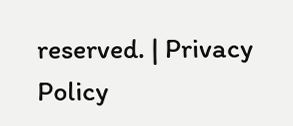reserved. | Privacy Policy